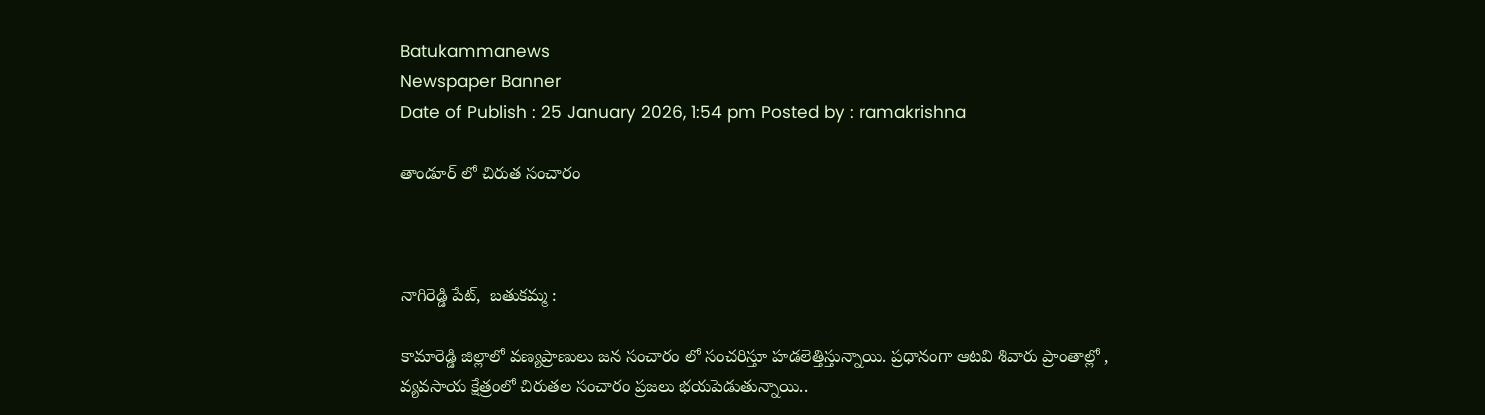Batukammanews
Newspaper Banner
Date of Publish : 25 January 2026, 1:54 pm Posted by : ramakrishna

తాండూర్ లో చిరుత సంచారం



నాగిరెడ్డి పేట్,  బతుకమ్మ :

కామారెడ్డి జిల్లాలో వణ్యప్రాణులు జన సంచారం లో సంచరిస్తూ హడలెత్తిస్తున్నాయి. ప్రధానంగా ఆటవి శివారు ప్రాంతాల్లో , వ్యవసాయ క్షేత్రంలో చిరుతల సంచారం ప్రజలు భయపెడుతున్నాయి..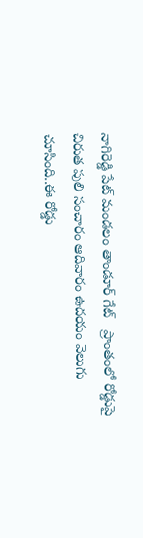నాగిరెడ్డి పేట్ మండలం తాండూర్ గేట్   ప్రాంతంలో రోడ్డుపై చిరుత పులి సంచారం ఆదివారం ఉదయం వెలుగు చూసింది..ఈ రోడ్డు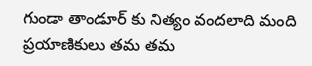గుండా తాండూర్ కు నిత్యం వందలాది మంది  ప్రయాణికులు తమ తమ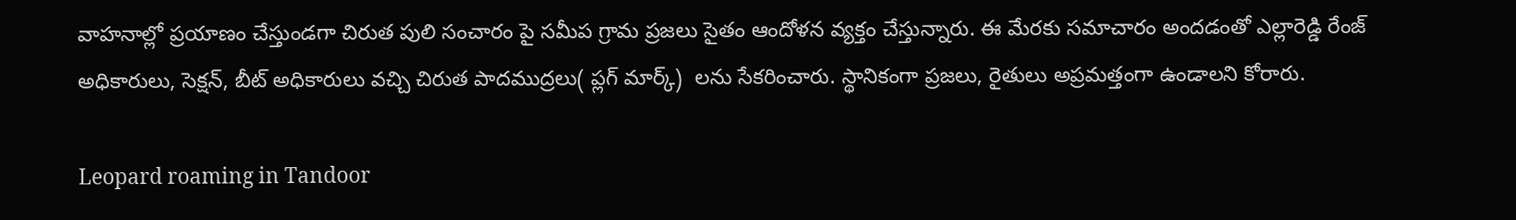వాహనాల్లో ప్రయాణం చేస్తుండగా చిరుత పులి సంచారం పై సమీప గ్రామ ప్రజలు సైతం ఆందోళన వ్యక్తం చేస్తున్నారు. ఈ మేరకు సమాచారం అందడంతో ఎల్లారెడ్డి రేంజ్ అధికారులు, సెక్షన్, బీట్ అధికారులు వచ్చి చిరుత పాదముద్రలు( ప్లగ్ మార్క్)  లను సేకరించారు. స్థానికంగా ప్రజలు, రైతులు అప్రమత్తంగా ఉండాలని కోరారు.

Leopard roaming in Tandoor